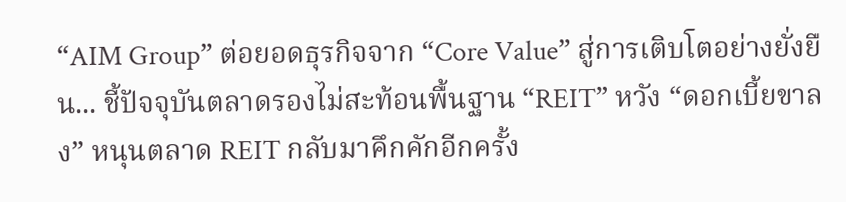“AIM Group” ต่อยอดธุรกิจจาก “Core Value” สู่การเติบโตอย่างยั่งยืน... ชี้ปัจจุบันตลาดรองไม่สะท้อนพื้นฐาน “REIT” หวัง “ดอกเบี้ยขาลง” หนุนตลาด REIT กลับมาคึกคักอีกครั้ง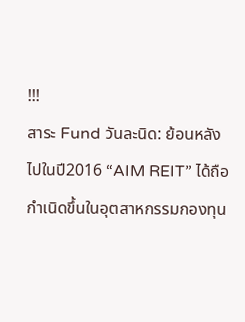!!!
สาระ Fund วันละนิด: ย้อนหลังไปในปี2016 “AIM REIT” ได้ถือกำเนิดขึ้นในอุตสาหกรรมกองทุน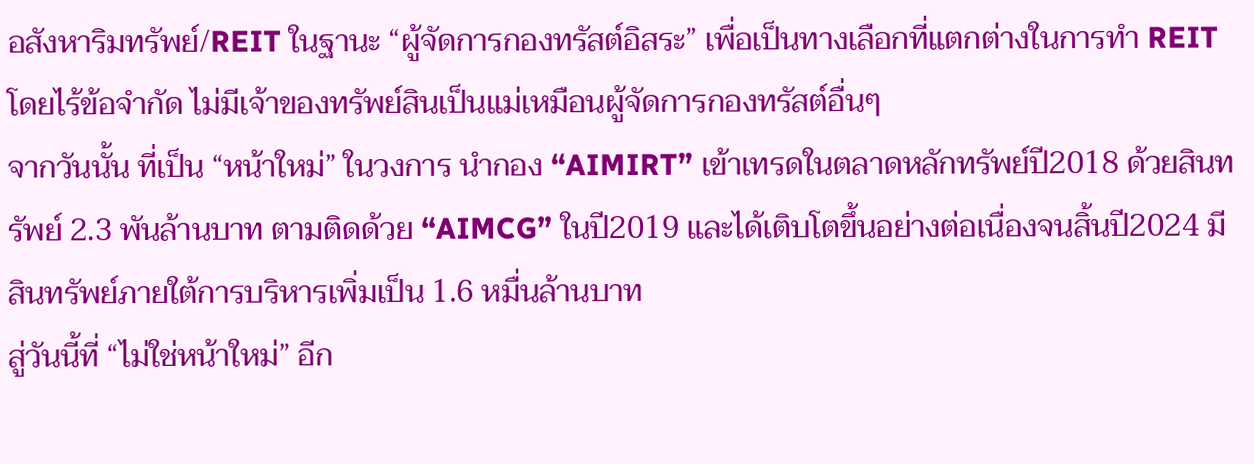อสังหาริมทรัพย์/REIT ในฐานะ “ผู้จัดการกองทรัสต์อิสระ” เพื่อเป็นทางเลือกที่แตกต่างในการทำ REIT โดยไร้ข้อจำกัด ไม่มีเจ้าของทรัพย์สินเป็นแม่เหมือนผู้จัดการกองทรัสต์อื่นๆ
จากวันนั้น ที่เป็น “หน้าใหม่” ในวงการ นำกอง “AIMIRT” เข้าเทรดในตลาดหลักทรัพย์ปี2018 ด้วยสินทรัพย์ 2.3 พันล้านบาท ตามติดด้วย “AIMCG” ในปี2019 และได้เติบโตขึ้นอย่างต่อเนื่องจนสิ้นปี2024 มีสินทรัพย์ภายใต้การบริหารเพิ่มเป็น 1.6 หมื่นล้านบาท
สู่วันนี้ที่ “ไม่ใช่หน้าใหม่” อีก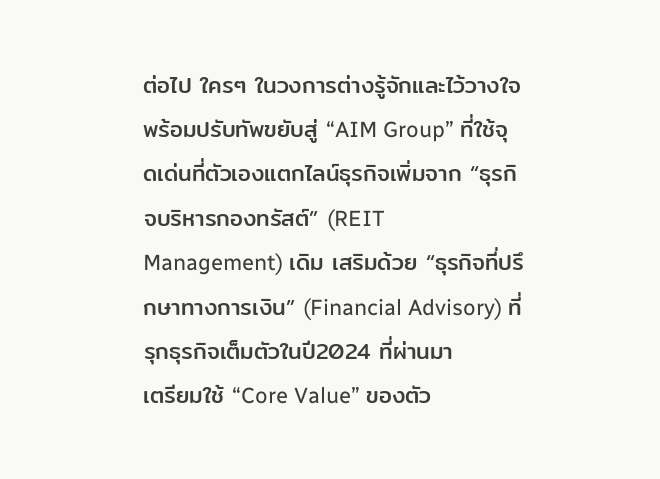ต่อไป ใครๆ ในวงการต่างรู้จักและไว้วางใจ
พร้อมปรับทัพขยับสู่ “AIM Group” ที่ใช้จุดเด่นที่ตัวเองแตกไลน์ธุรกิจเพิ่มจาก “ธุรกิจบริหารกองทรัสต์” (REIT Management) เดิม เสริมด้วย “ธุรกิจที่ปรึกษาทางการเงิน” (Financial Advisory) ที่รุกธุรกิจเต็มตัวในปี2024 ที่ผ่านมา
เตรียมใช้ “Core Value” ของตัว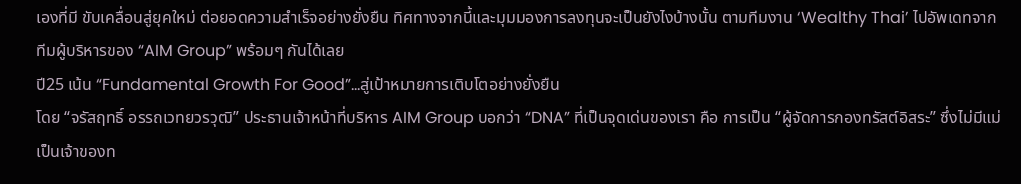เองที่มี ขับเคลื่อนสู่ยุคใหม่ ต่อยอดความสำเร็จอย่างยั่งยืน ทิศทางจากนี้และมุมมองการลงทุนจะเป็นยังไงบ้างนั้น ตามทีมงาน ‘Wealthy Thai’ ไปอัพเดทจากทีมผู้บริหารของ “AIM Group” พร้อมๆ กันได้เลย
ปี25 เน้น “Fundamental Growth For Good”…สู่เป้าหมายการเติบโตอย่างยั่งยืน
โดย “จรัสฤทธิ์ อรรถเวทยวรวุฒิ” ประธานเจ้าหน้าที่บริหาร AIM Group บอกว่า “DNA” ที่เป็นจุดเด่นของเรา คือ การเป็น “ผู้จัดการกองทรัสต์อิสระ” ซึ่งไม่มีแม่เป็นเจ้าของท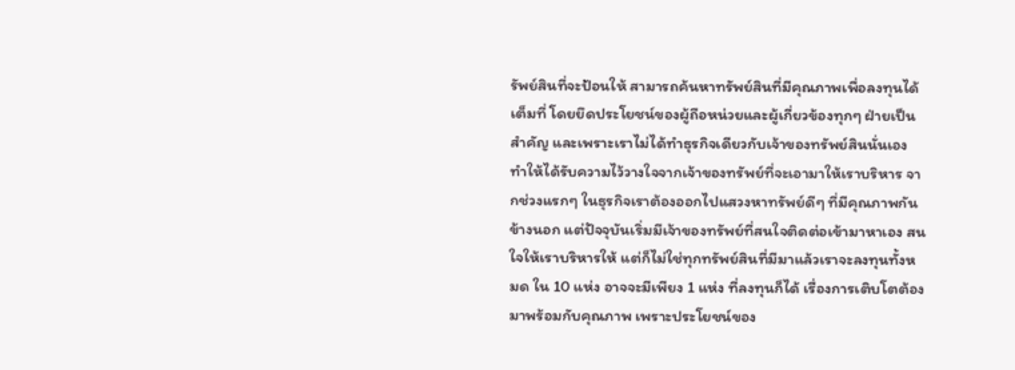รัพย์สินที่จะป้อนให้ สามารถค้นหาทรัพย์สินที่มีคุณภาพเพื่อลงทุนได้เต็มที่ โดยยึดประโยชน์ของผู้ถือหน่วยและผู้เกี่ยวข้องทุกๆ ฝ่ายเป็นสำคัญ และเพราะเราไม่ได้ทำธุรกิจเดียวกับเจ้าของทรัพย์สินนั่นเอง ทำให้ได้รับความไว้วางใจจากเจ้าของทรัพย์ที่จะเอามาให้เราบริหาร จากช่วงแรกๆ ในธุรกิจเราต้องออกไปแสวงหาทรัพย์ดีๆ ที่มีคุณภาพกันข้างนอก แต่ปัจจุบันเริ่มมีเจ้าของทรัพย์ที่สนใจติดต่อเข้ามาหาเอง สนใจให้เราบริหารให้ แต่ก็ไม่ใช่ทุกทรัพย์สินที่มีมาแล้วเราจะลงทุนทั้งหมด ใน 10 แห่ง อาจจะมีเพียง 1 แห่ง ที่ลงทุนก็ได้ เรื่องการเติบโตต้องมาพร้อมกับคุณภาพ เพราะประโยชน์ของ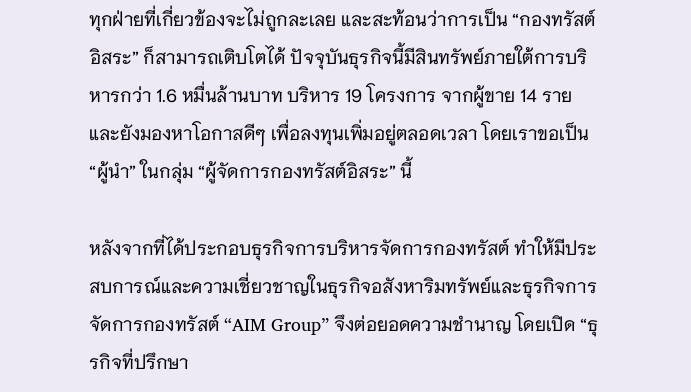ทุกฝ่ายที่เกี่ยวข้องจะไม่ถูกละเลย และสะท้อนว่าการเป็น “กองทรัสต์อิสระ” ก็สามารถเติบโตได้ ปัจจุบันธุรกิจนี้มีสินทรัพย์ภายใต้การบริหารกว่า 1.6 หมื่นล้านบาท บริหาร 19 โครงการ จากผู้ขาย 14 ราย และยังมองหาโอกาสดีๆ เพื่อลงทุนเพิ่มอยู่ตลอดเวลา โดยเราขอเป็น “ผู้นำ” ในกลุ่ม “ผู้จัดการกองทรัสต์อิสระ” นี้

หลังจากที่ได้ประกอบธุรกิจการบริหารจัดการกองทรัสต์ ทำให้มีประสบการณ์และความเชี่ยวชาญในธุรกิจอสังหาริมทรัพย์และธุรกิจการจัดการกองทรัสต์ “AIM Group” จึงต่อยอดความชำนาญ โดยเปิด “ธุรกิจที่ปรึกษา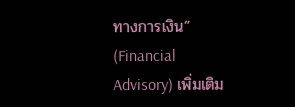ทางการเงิน” (Financial Advisory) เพิ่มเติม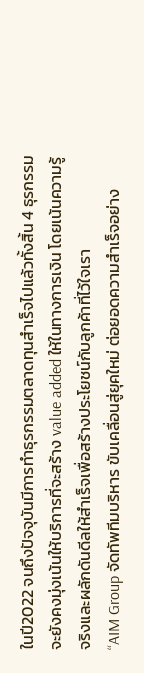ในปี2022 จนถึงปัจจุบันมีการทำธุรกรรมตลาดทุนสำเร็จไปแล้วทั้งสิ้น 4 ธุรกรรม จะยังคงมุ่งเน้นให้บริการที่จะสร้าง value added ให้ในทางการเงิน โดยเน้นความรู้จริงและผลักดันดีลให้สำเร็จเพื่อสร้างประโยชน์กับลูกค้าที่ไว้ใจเรา
“AIM Group จัดทัพทีมบริหาร ขับเคลื่อนสู่ยุคใหม่ ต่อยอดความสำเร็จอย่าง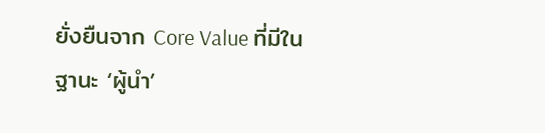ยั่งยืนจาก Core Value ที่มีในฐานะ ‘ผู้นำ’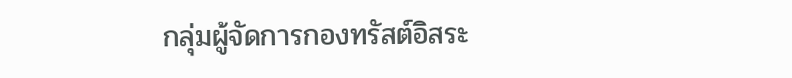กลุ่มผู้จัดการกองทรัสต์อิสระ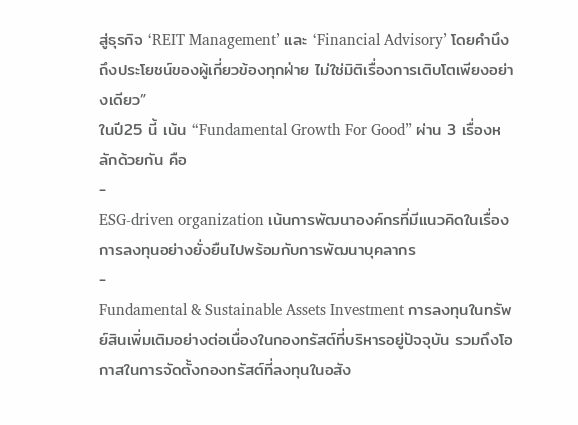สู่ธุรกิจ ‘REIT Management’ และ ‘Financial Advisory’ โดยคำนึงถึงประโยชน์ของผู้เกี่ยวข้องทุกฝ่าย ไม่ใช่มิติเรื่องการเติบโตเพียงอย่างเดียว”
ในปี25 นี้ เน้น “Fundamental Growth For Good” ผ่าน 3 เรื่องหลักด้วยกัน คือ
-
ESG-driven organization เน้นการพัฒนาองค์กรที่มีแนวคิดในเรื่องการลงทุนอย่างยั่งยืนไปพร้อมกับการพัฒนาบุคลากร
-
Fundamental & Sustainable Assets Investment การลงทุนในทรัพย์สินเพิ่มเติมอย่างต่อเนื่องในกองทรัสต์ที่บริหารอยู่ปัจจุบัน รวมถึงโอกาสในการจัดตั้งกองทรัสต์ที่ลงทุนในอสัง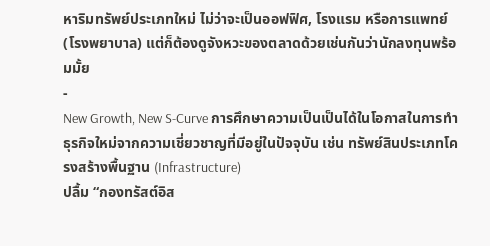หาริมทรัพย์ประเภทใหม่ ไม่ว่าจะเป็นออฟฟิศ, โรงแรม หรือการแพทย์ (โรงพยาบาล) แต่ก็ต้องดูจังหวะของตลาดด้วยเช่นกันว่านักลงทุนพร้อมมั้ย
-
New Growth, New S-Curve การศึกษาความเป็นเป็นได้ในโอกาสในการทำธุรกิจใหม่จากความเชี่ยวชาญที่มีอยู่ในปัจจุบัน เช่น ทรัพย์สินประเภทโครงสร้างพื้นฐาน (Infrastructure)
ปลื้ม “กองทรัสต์อิส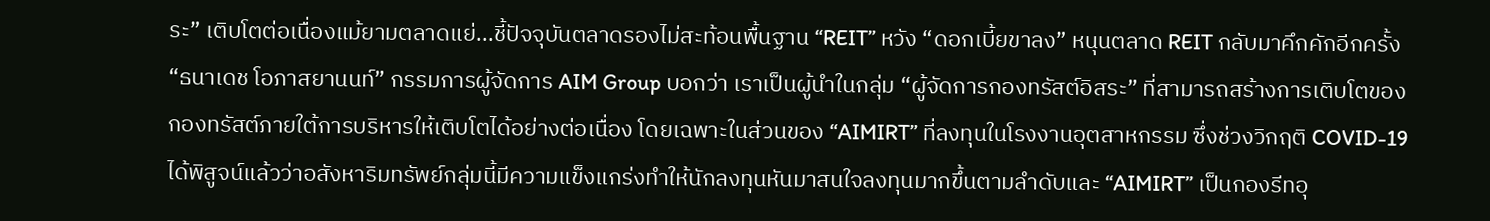ระ” เติบโตต่อเนื่องแม้ยามตลาดแย่...ชี้ปัจจุบันตลาดรองไม่สะท้อนพื้นฐาน “REIT” หวัง “ดอกเบี้ยขาลง” หนุนตลาด REIT กลับมาคึกคักอีกครั้ง
“ธนาเดช โอภาสยานนท์” กรรมการผู้จัดการ AIM Group บอกว่า เราเป็นผู้นำในกลุ่ม “ผู้จัดการกองทรัสต์อิสระ” ที่สามารถสร้างการเติบโตของกองทรัสต์ภายใต้การบริหารให้เติบโตได้อย่างต่อเนื่อง โดยเฉพาะในส่วนของ “AIMIRT” ที่ลงทุนในโรงงานอุตสาหกรรม ซึ่งช่วงวิกฤติ COVID-19 ได้พิสูจน์แล้วว่าอสังหาริมทรัพย์กลุ่มนี้มีความแข็งแกร่งทำให้นักลงทุนหันมาสนใจลงทุนมากขึ้นตามลำดับและ “AIMIRT” เป็นกองรีทอุ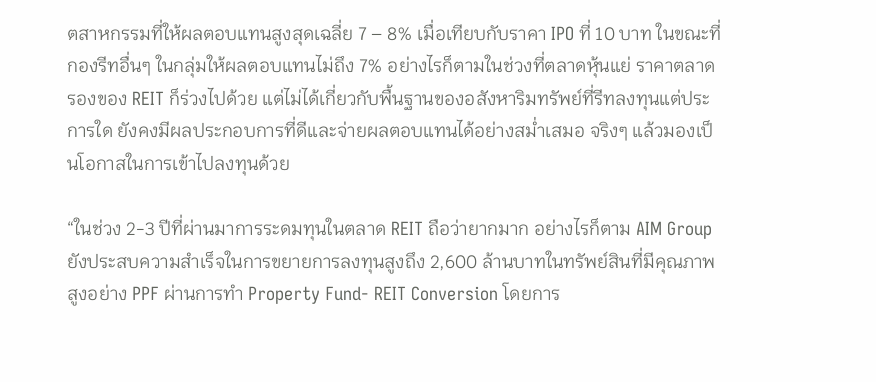ตสาหกรรมที่ให้ผลตอบแทนสูงสุดเฉลี่ย 7 – 8% เมื่อเทียบกับราคา IPO ที่ 10 บาท ในขณะที่กองรีทอื่นๆ ในกลุ่มให้ผลตอบแทนไม่ถึง 7% อย่างไรก็ตามในช่วงที่ตลาดหุ้นแย่ ราคาตลาดรองของ REIT ก็ร่วงไปด้วย แต่ไม่ได้เกี่ยวกับพื้นฐานของอสังหาริมทรัพย์ที่รีทลงทุนแต่ประการใด ยังคงมีผลประกอบการที่ดีและจ่ายผลตอบแทนได้อย่างสม่ำเสมอ จริงๆ แล้วมองเป็นโอกาสในการเข้าไปลงทุนด้วย

“ในช่วง 2-3 ปีที่ผ่านมาการระดมทุนในตลาด REIT ถือว่ายากมาก อย่างไรก็ตาม AIM Group ยังประสบความสำเร็จในการขยายการลงทุนสูงถึง 2,600 ล้านบาทในทรัพย์สินที่มีคุณภาพสูงอย่าง PPF ผ่านการทำ Property Fund- REIT Conversion โดยการ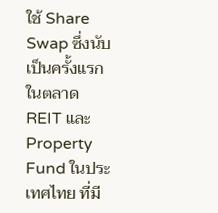ใช้ Share Swap ซึ่งนับเป็นครั้งแรกในตลาด REIT และ Property Fund ในประเทศไทย ที่มี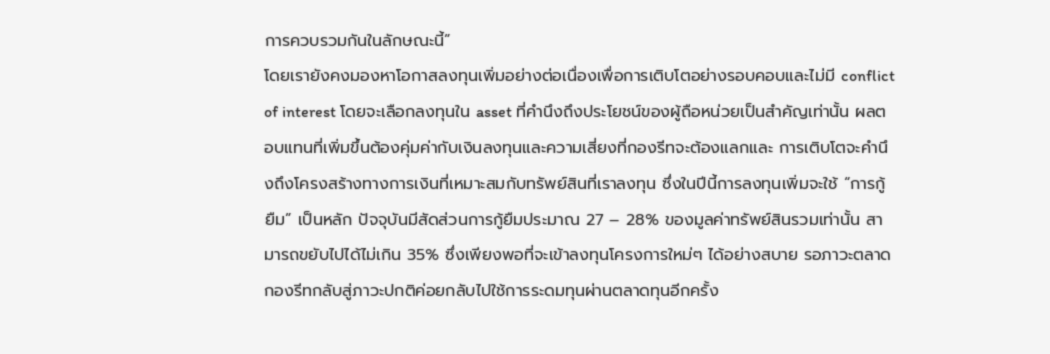การควบรวมกันในลักษณะนี้”
โดยเรายังคงมองหาโอกาสลงทุนเพิ่มอย่างต่อเนื่องเพื่อการเติบโตอย่างรอบคอบและไม่มี conflict of interest โดยจะเลือกลงทุนใน asset ที่คำนึงถึงประโยชน์ของผู้ถือหน่วยเป็นสำคัญเท่านั้น ผลตอบแทนที่เพิ่มขึ้นต้องคุ่มค่ากับเงินลงทุนและความเสี่ยงที่กองรีทจะต้องแลกและ การเติบโตจะคำนึงถึงโครงสร้างทางการเงินที่เหมาะสมกับทรัพย์สินที่เราลงทุน ซึ่งในปีนี้การลงทุนเพิ่มจะใช้ “การกู้ยืม” เป็นหลัก ปัจจุบันมีสัดส่วนการกู้ยืมประมาณ 27 – 28% ของมูลค่าทรัพย์สินรวมเท่านั้น สามารถขยับไปได้ไม่เกิน 35% ซึ่งเพียงพอที่จะเข้าลงทุนโครงการใหม่ๆ ได้อย่างสบาย รอภาวะตลาดกองรีทกลับสู่ภาวะปกติค่อยกลับไปใช้การระดมทุนผ่านตลาดทุนอีกครั้ง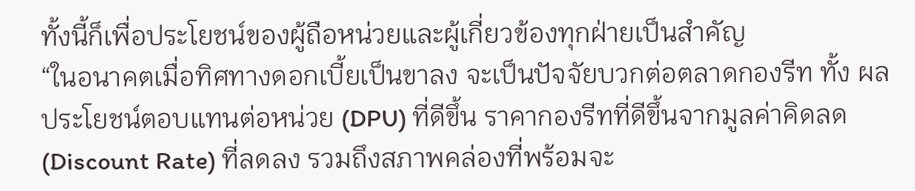ทั้งนี้ก็เพื่อประโยชน์ของผู้ถือหน่วยและผู้เกี่ยวข้องทุกฝ่ายเป็นสำคัญ
“ในอนาคตเมื่อทิศทางดอกเบี้ยเป็นขาลง จะเป็นปัจจัยบวกต่อตลาดกองรีท ทั้ง ผลประโยชน์ตอบแทนต่อหน่วย (DPU) ที่ดีขึ้น ราคากองรีทที่ดีขึ้นจากมูลค่าคิดลด (Discount Rate) ที่ลดลง รวมถึงสภาพคล่องที่พร้อมจะ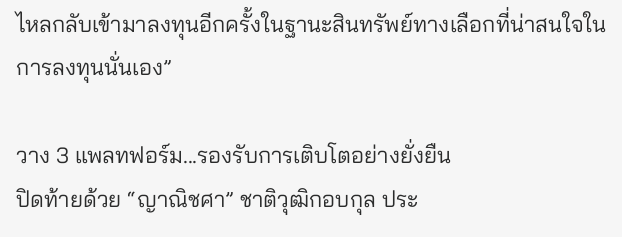ไหลกลับเข้ามาลงทุนอีกครั้งในฐานะสินทรัพย์ทางเลือกที่น่าสนใจในการลงทุนนั่นเอง”

วาง 3 แพลทฟอร์ม...รองรับการเติบโตอย่างยั่งยืน
ปิดท้ายด้วย “ญาณิชศา” ชาติวุฒิกอบกุล ประ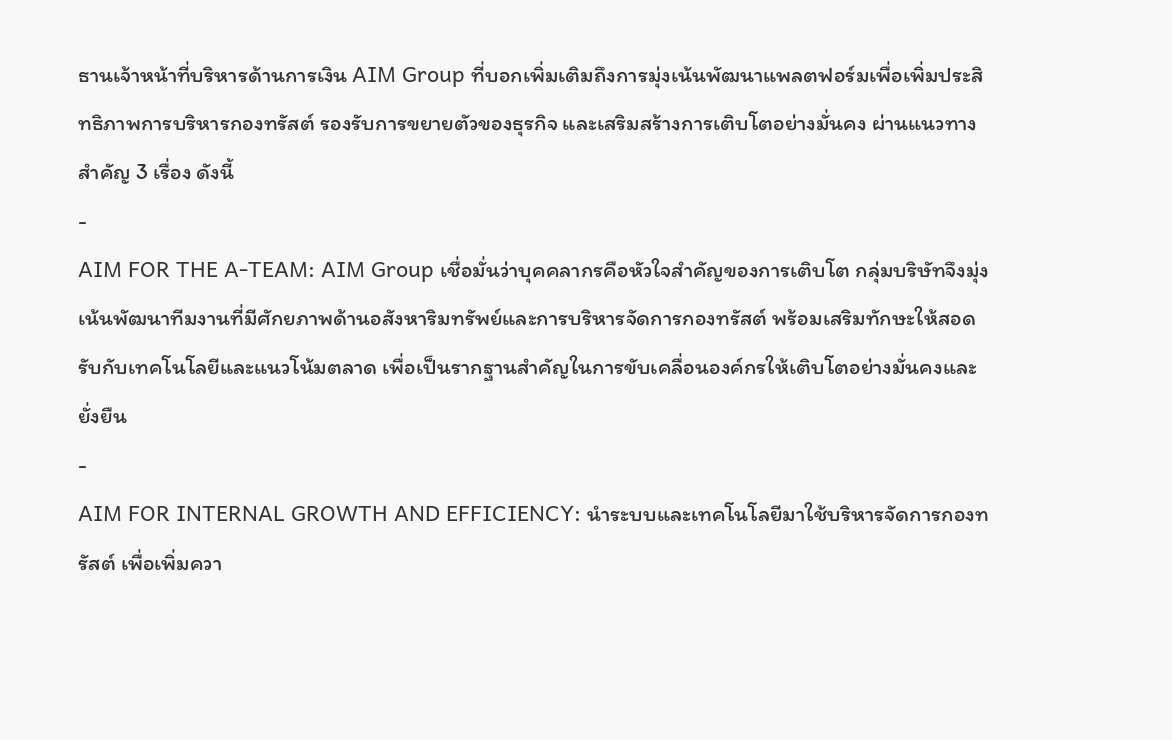ธานเจ้าหน้าที่บริหารด้านการเงิน AIM Group ที่บอกเพิ่มเติมถึงการมุ่งเน้นพัฒนาแพลตฟอร์มเพื่อเพิ่มประสิทธิภาพการบริหารกองทรัสต์ รองรับการขยายตัวของธุรกิจ และเสริมสร้างการเติบโตอย่างมั่นคง ผ่านแนวทางสำคัญ 3 เรื่อง ดังนี้
-
AIM FOR THE A-TEAM: AIM Group เชื่อมั่นว่าบุคคลากรคือหัวใจสำคัญของการเติบโต กลุ่มบริษัทจึงมุ่งเน้นพัฒนาทีมงานที่มีศักยภาพด้านอสังหาริมทรัพย์และการบริหารจัดการกองทรัสต์ พร้อมเสริมทักษะให้สอดรับกับเทคโนโลยีและแนวโน้มตลาด เพื่อเป็นรากฐานสำคัญในการขับเคลื่อนองค์กรให้เติบโตอย่างมั่นคงและยั่งยืน
-
AIM FOR INTERNAL GROWTH AND EFFICIENCY: นำระบบและเทคโนโลยีมาใช้บริหารจัดการกองทรัสต์ เพื่อเพิ่มควา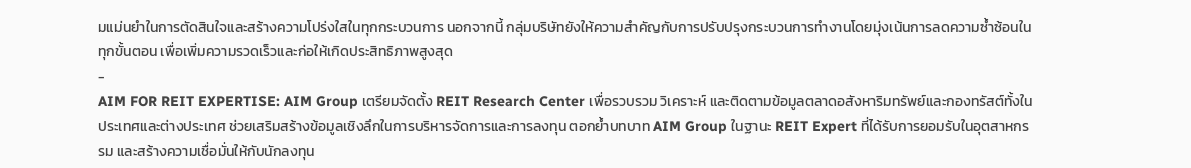มแม่นยำในการตัดสินใจและสร้างความโปร่งใสในทุกกระบวนการ นอกจากนี้ กลุ่มบริษัทยังให้ความสำคัญกับการปรับปรุงกระบวนการทำงานโดยมุ่งเน้นการลดความซ้ำซ้อนในทุกขั้นตอน เพื่อเพิ่มความรวดเร็วและก่อให้เกิดประสิทธิภาพสูงสุด
-
AIM FOR REIT EXPERTISE: AIM Group เตรียมจัดตั้ง REIT Research Center เพื่อรวบรวม วิเคราะห์ และติดตามข้อมูลตลาดอสังหาริมทรัพย์และกองทรัสต์ทั้งในประเทศและต่างประเทศ ช่วยเสริมสร้างข้อมูลเชิงลึกในการบริหารจัดการและการลงทุน ตอกย้ำบทบาท AIM Group ในฐานะ REIT Expert ที่ได้รับการยอมรับในอุตสาหกรรม และสร้างความเชื่อมั่นให้กับนักลงทุน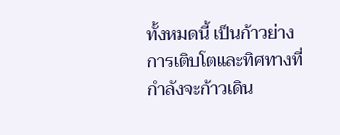ทั้งหมดนี้ เป็นก้าวย่างการเติบโตและทิศทางที่กำลังจะก้าวเดิน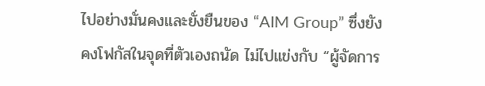ไปอย่างมั่นคงและยั่งยืนของ “AIM Group” ซึ่งยังคงโฟกัสในจุดที่ตัวเองถนัด ไม่ไปแข่งกับ “ผู้จัดการ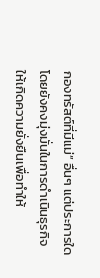กองทรัสต์ที่มีแม่” อื่นๆ แต่ประการใด โดยยังคงมุ่งมั่นในการดำเนินธุรกิจให้เกิดความยั่งยืนเพื่อทำให้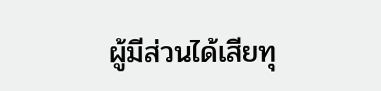ผู้มีส่วนได้เสียทุ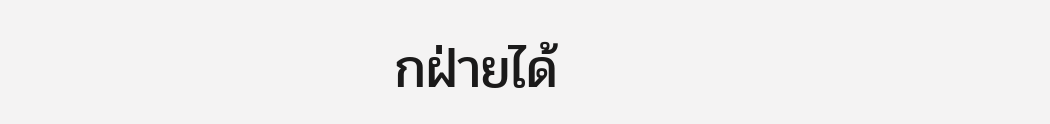กฝ่ายได้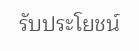รับประโยชน์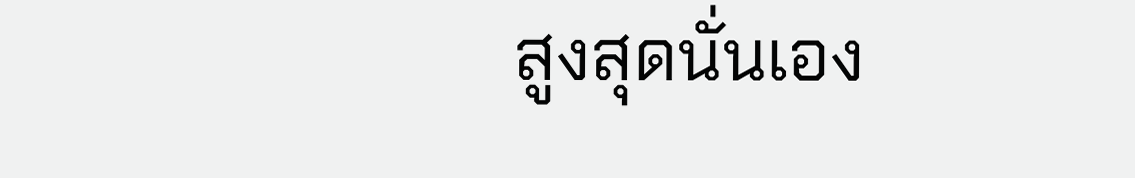สูงสุดนั่นเอง